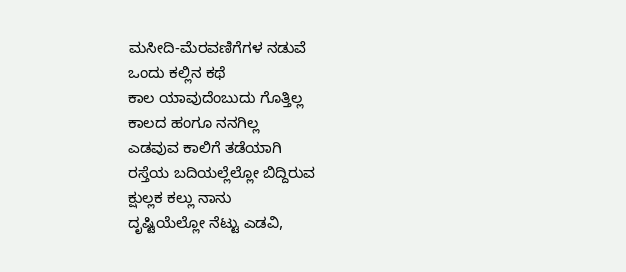ಮಸೀದಿ-ಮೆರವಣಿಗೆಗಳ ನಡುವೆ
ಒಂದು ಕಲ್ಲಿನ ಕಥೆ
ಕಾಲ ಯಾವುದೆಂಬುದು ಗೊತ್ತಿಲ್ಲ
ಕಾಲದ ಹಂಗೂ ನನಗಿಲ್ಲ
ಎಡವುವ ಕಾಲಿಗೆ ತಡೆಯಾಗಿ
ರಸ್ತೆಯ ಬದಿಯಲ್ಲೆಲ್ಲೋ ಬಿದ್ದಿರುವ
ಕ್ಷುಲ್ಲಕ ಕಲ್ಲು ನಾನು
ದೃಷ್ಟಿಯೆಲ್ಲೋ ನೆಟ್ಟು ಎಡವಿ,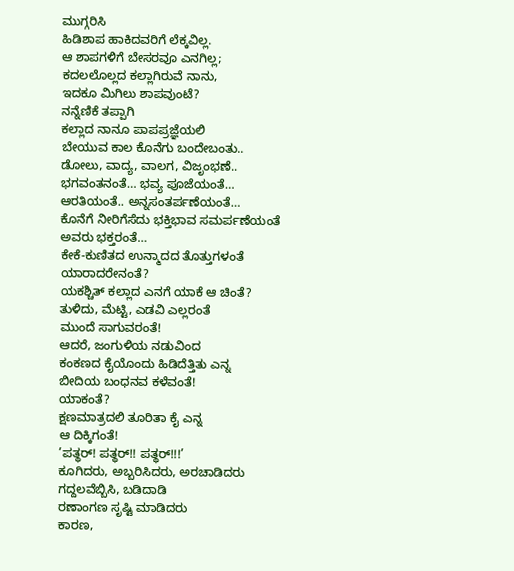ಮುಗ್ಗರಿಸಿ
ಹಿಡಿಶಾಪ ಹಾಕಿದವರಿಗೆ ಲೆಕ್ಕವಿಲ್ಲ.
ಆ ಶಾಪಗಳಿಗೆ ಬೇಸರವೂ ಎನಗಿಲ್ಲ;
ಕದಲಲೊಲ್ಲದ ಕಲ್ಲಾಗಿರುವೆ ನಾನು,
ಇದಕೂ ಮಿಗಿಲು ಶಾಪವುಂಟೆ?
ನನ್ನೆಣಿಕೆ ತಪ್ಪಾಗಿ
ಕಲ್ಲಾದ ನಾನೂ ಪಾಪಪ್ರಜ್ಞೆಯಲಿ
ಬೇಯುವ ಕಾಲ ಕೊನೆಗು ಬಂದೇಬಂತು..
ಡೋಲು, ವಾದ್ಯ, ವಾಲಗ, ವಿಜೃಂಭಣೆ..
ಭಗವಂತನಂತೆ… ಭವ್ಯ ಪೂಜೆಯಂತೆ…
ಆರತಿಯಂತೆ.. ಅನ್ನಸಂತರ್ಪಣೆಯಂತೆ…
ಕೊನೆಗೆ ನೀರಿಗೆಸೆದು ಭಕ್ತಿಭಾವ ಸಮರ್ಪಣೆಯಂತೆ
ಅವರು ಭಕ್ತರಂತೆ…
ಕೇಕೆ-ಕುಣಿತದ ಉನ್ಮಾದದ ತೊತ್ತುಗಳಂತೆ
ಯಾರಾದರೇನಂತೆ?
ಯಕಶ್ಚಿತ್ ಕಲ್ಲಾದ ಎನಗೆ ಯಾಕೆ ಆ ಚಿಂತೆ?
ತುಳಿದು, ಮೆಟ್ಟಿ, ಎಡವಿ ಎಲ್ಲರಂತೆ
ಮುಂದೆ ಸಾಗುವರಂತೆ!
ಆದರೆ, ಜಂಗುಳಿಯ ನಡುವಿಂದ
ಕಂಕಣದ ಕೈಯೊಂದು ಹಿಡಿದೆತ್ತಿತು ಎನ್ನ
ಬೀದಿಯ ಬಂಧನವ ಕಳೆವಂತೆ!
ಯಾಕಂತೆ?
ಕ್ಷಣಮಾತ್ರದಲಿ ತೂರಿತಾ ಕೈ ಎನ್ನ
ಆ ದಿಕ್ಕಿಗಂತೆ!
’ಪತ್ಥರ್! ಪತ್ಥರ್!! ಪತ್ಥರ್!!!’
ಕೂಗಿದರು, ಅಬ್ಬರಿಸಿದರು, ಅರಚಾಡಿದರು
ಗದ್ದಲವೆಬ್ಬಿಸಿ, ಬಡಿದಾಡಿ
ರಣಾಂಗಣ ಸೃಷ್ಟಿ ಮಾಡಿದರು
ಕಾರಣ,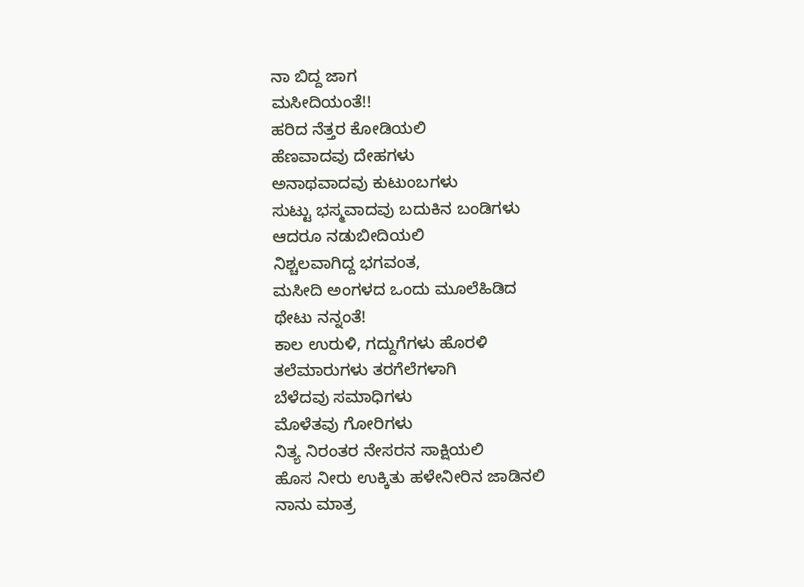ನಾ ಬಿದ್ದ ಜಾಗ
ಮಸೀದಿಯಂತೆ!!
ಹರಿದ ನೆತ್ತರ ಕೋಡಿಯಲಿ
ಹೆಣವಾದವು ದೇಹಗಳು
ಅನಾಥವಾದವು ಕುಟುಂಬಗಳು
ಸುಟ್ಟು ಭಸ್ಮವಾದವು ಬದುಕಿನ ಬಂಡಿಗಳು
ಆದರೂ ನಡುಬೀದಿಯಲಿ
ನಿಶ್ಚಲವಾಗಿದ್ದ ಭಗವಂತ,
ಮಸೀದಿ ಅಂಗಳದ ಒಂದು ಮೂಲೆಹಿಡಿದ
ಥೇಟು ನನ್ನಂತೆ!
ಕಾಲ ಉರುಳಿ, ಗದ್ದುಗೆಗಳು ಹೊರಳಿ
ತಲೆಮಾರುಗಳು ತರಗೆಲೆಗಳಾಗಿ
ಬೆಳೆದವು ಸಮಾಧಿಗಳು
ಮೊಳೆತವು ಗೋರಿಗಳು
ನಿತ್ಯ ನಿರಂತರ ನೇಸರನ ಸಾಕ್ಷಿಯಲಿ
ಹೊಸ ನೀರು ಉಕ್ಕಿತು ಹಳೇನೀರಿನ ಜಾಡಿನಲಿ
ನಾನು ಮಾತ್ರ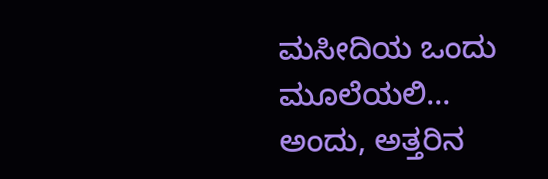ಮಸೀದಿಯ ಒಂದು ಮೂಲೆಯಲಿ…
ಅಂದು, ಅತ್ತರಿನ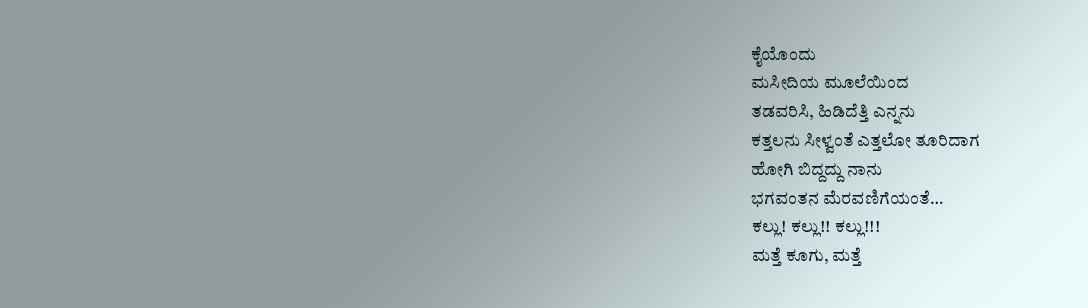ಕೈಯೊಂದು
ಮಸೀದಿಯ ಮೂಲೆಯಿಂದ
ತಡವರಿಸಿ, ಹಿಡಿದೆತ್ತಿ ಎನ್ನನು
ಕತ್ತಲನು ಸೀಳ್ವಂತೆ ಎತ್ತಲೋ ತೂರಿದಾಗ
ಹೋಗಿ ಬಿದ್ದದ್ದು ನಾನು
ಭಗವಂತನ ಮೆರವಣಿಗೆಯಂತೆ…
ಕಲ್ಲು! ಕಲ್ಲು!! ಕಲ್ಲು!!!
ಮತ್ತೆ ಕೂಗು, ಮತ್ತೆ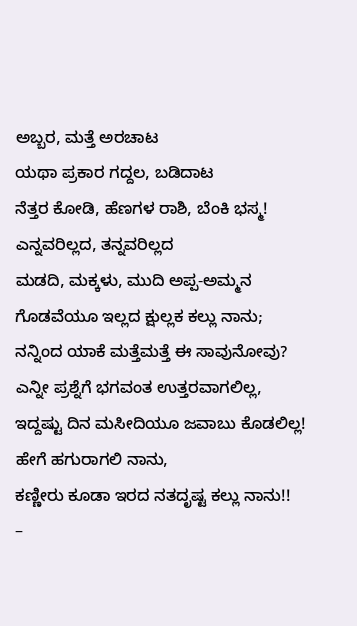ಅಬ್ಬರ, ಮತ್ತೆ ಅರಚಾಟ
ಯಥಾ ಪ್ರಕಾರ ಗದ್ದಲ, ಬಡಿದಾಟ
ನೆತ್ತರ ಕೋಡಿ, ಹೆಣಗಳ ರಾಶಿ, ಬೆಂಕಿ ಭಸ್ಮ!
ಎನ್ನವರಿಲ್ಲದ, ತನ್ನವರಿಲ್ಲದ
ಮಡದಿ, ಮಕ್ಕಳು, ಮುದಿ ಅಪ್ಪ-ಅಮ್ಮನ
ಗೊಡವೆಯೂ ಇಲ್ಲದ ಕ್ಷುಲ್ಲಕ ಕಲ್ಲು ನಾನು;
ನನ್ನಿಂದ ಯಾಕೆ ಮತ್ತೆಮತ್ತೆ ಈ ಸಾವುನೋವು?
ಎನ್ನೀ ಪ್ರಶ್ನೆಗೆ ಭಗವಂತ ಉತ್ತರವಾಗಲಿಲ್ಲ,
ಇದ್ದಷ್ಟು ದಿನ ಮಸೀದಿಯೂ ಜವಾಬು ಕೊಡಲಿಲ್ಲ!
ಹೇಗೆ ಹಗುರಾಗಲಿ ನಾನು,
ಕಣ್ಣೀರು ಕೂಡಾ ಇರದ ನತದೃಷ್ಟ ಕಲ್ಲು ನಾನು!!
–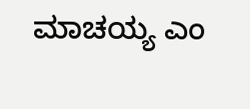ಮಾಚಯ್ಯ ಎಂ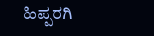ಹಿಪ್ಪರಗಿ